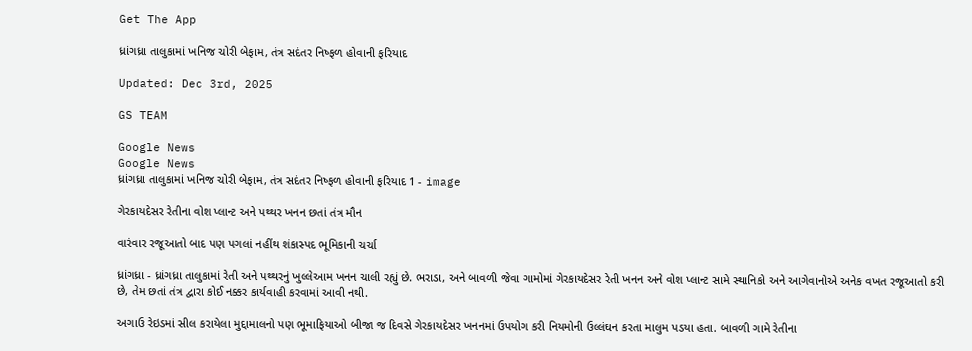Get The App

ધ્રાંગધ્રા તાલુકામાં ખનિજ ચોરી બેફામ, તંત્ર સદંતર નિષ્ફળ હોવાની ફરિયાદ

Updated: Dec 3rd, 2025

GS TEAM

Google News
Google News
ધ્રાંગધ્રા તાલુકામાં ખનિજ ચોરી બેફામ, તંત્ર સદંતર નિષ્ફળ હોવાની ફરિયાદ 1 - image

ગેરકાયદેસર રેતીના વોશ પ્લાન્ટ અને પથ્થર ખનન છતાં તંત્ર મૌન

વારંવાર રજૂઆતો બાદ પણ પગલાં નહીંથ શંકાસ્પદ ભૂમિકાની ચર્ચા

ધ્રાંગધ્રા - ધ્રાંગધ્રા તાલુકામાં રેતી અને પથ્થરનું ખુલ્લેઆમ ખનન ચાલી રહ્યું છે. ભરાડા, અને બાવળી જેવા ગામોમાં ગેરકાયદેસર રેતી ખનન અને વોશ પ્લાન્ટ સામે સ્થાનિકો અને આગેવાનોએ અનેક વખત રજૂઆતો કરી છે, તેમ છતાં તંત્ર દ્વારા કોઈ નક્કર કાર્યવાહી કરવામાં આવી નથી.

અગાઉ રેઇડમાં સીલ કરાયેલા મુદ્દામાલનો પણ ભૂમાફિયાઓ બીજા જ દિવસે ગેરકાયદેસર ખનનમાં ઉપયોગ કરી નિયમોની ઉલ્લંઘન કરતા માલુમ પડયા હતા. બાવળી ગામે રેતીના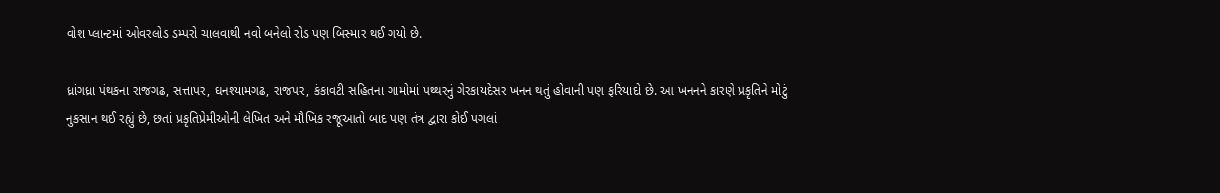વોશ પ્લાન્ટમાં ઓવરલોડ ડમ્પરો ચાલવાથી નવો બનેલો રોડ પણ બિસ્માર થઈ ગયો છે.

ધ્રાંગધ્રા પંથકના રાજગઢ, સત્તાપર, ઘનશ્યામગઢ, રાજપર, કંકાવટી સહિતના ગામોમાં પથ્થરનું ગેરકાયદેસર ખનન થતું હોવાની પણ ફરિયાદો છે. આ ખનનને કારણે પ્રકૃતિને મોટું નુકસાન થઈ રહ્યું છે, છતાં પ્રકૃતિપ્રેમીઓની લેખિત અને મૌખિક રજૂઆતો બાદ પણ તંત્ર દ્વારા કોઈ પગલાં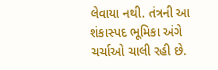લેવાયા નથી. તંત્રની આ શંકાસ્પદ ભૂમિકા અંગે ચર્ચાઓ ચાલી રહી છે.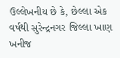ઉલ્લેખનીય છે કે, છેલ્લા એક વર્ષથી સુરેન્દ્રનગર જિલ્લા ખાણ ખનીજ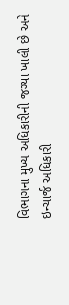વિભાગના મુખ્ય અધિકારીની જગ્યા ખાલી છે અને ઇન્ચાર્જ અધિકારી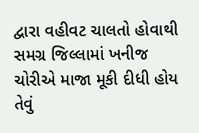દ્વારા વહીવટ ચાલતો હોવાથી સમગ્ર જિલ્લામાં ખનીજ ચોરીએ માજા મૂકી દીધી હોય તેવું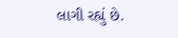લાગી રહ્યું છે.